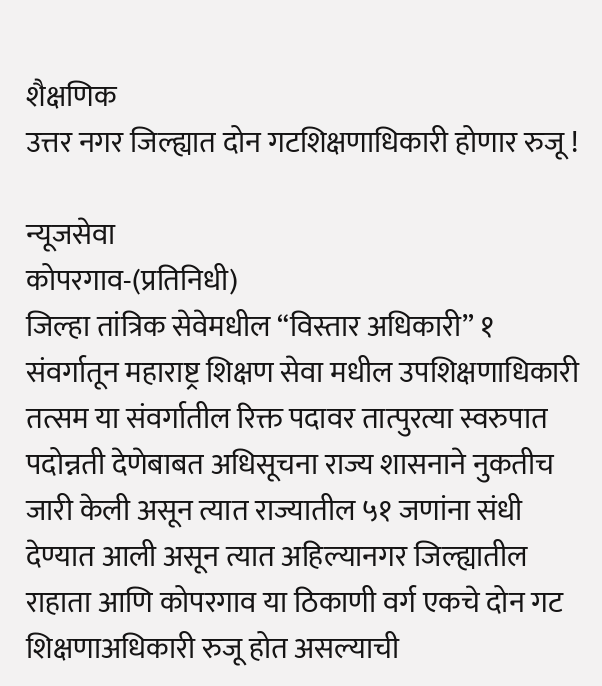शैक्षणिक
उत्तर नगर जिल्ह्यात दोन गटशिक्षणाधिकारी होणार रुजू !

न्यूजसेवा
कोपरगाव-(प्रतिनिधी)
जिल्हा तांत्रिक सेवेमधील “विस्तार अधिकारी” १ संवर्गातून महाराष्ट्र शिक्षण सेवा मधील उपशिक्षणाधिकारी तत्सम या संवर्गातील रिक्त पदावर तात्पुरत्या स्वरुपात पदोन्नती देणेबाबत अधिसूचना राज्य शासनाने नुकतीच जारी केली असून त्यात राज्यातील ५१ जणांना संधी देण्यात आली असून त्यात अहिल्यानगर जिल्ह्यातील राहाता आणि कोपरगाव या ठिकाणी वर्ग एकचे दोन गट शिक्षणाअधिकारी रुजू होत असल्याची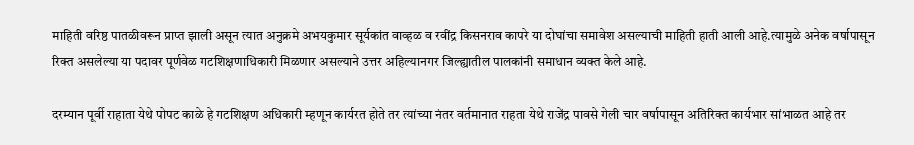माहिती वरिष्ठ पातळीवरून प्राप्त झाली असून त्यात अनुक्रमे अभयकुमार सूर्यकांत वाव्हळ व रवींद्र किसनराव कापरे या दोघांचा समावेश असल्याची माहिती हाती आली आहे.त्यामुळे अनेक वर्षापासून रिक्त असलेल्या या पदावर पूर्णवेळ गटशिक्षणाधिकारी मिळणार असल्याने उत्तर अहिल्यानगर जिल्ह्यातील पालकांनी समाधान व्यक्त केले आहे.

दरम्यान पूर्वी राहाता येथे पोपट काळे हे गटशिक्षण अधिकारी म्हणून कार्यरत होते तर त्यांच्या नंतर वर्तमानात राहता येथे राजेंद्र पावसे गेली चार वर्षापासून अतिरिक्त कार्यभार सांभाळत आहे तर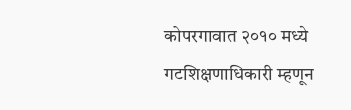कोपरगावात २०१० मध्ये गटशिक्षणाधिकारी म्हणून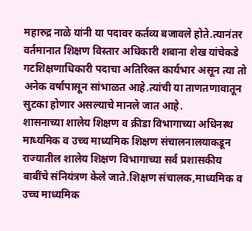महारुद्र नाळे यांनी या पदावर कर्तव्य बजावले होते.त्यानंतर वर्तमानात शिक्षण विस्तार अधिकारी शबाना शेख यांचेकडे गटशिक्षणाधिकारी पदाचा अतिरिक्त कार्यभार असून त्या तो अनेक वर्षापासून सांभाळत आहे.त्यांची या ताणतणावातून सुटका होणार असल्याचे मानले जात आहे.
शासनाच्या शालेय शिक्षण व क्रीडा विभागाच्या अधिनस्थ माध्यमिक व उच्च माध्यमिक शिक्षण संचालनालयाकडून राज्यातील शालेय शिक्षण विभागाच्या सर्व प्रशासकीय बाबींचे संनियंत्रण केले जाते.शिक्षण संचालक,माध्यमिक व उच्च माध्यमिक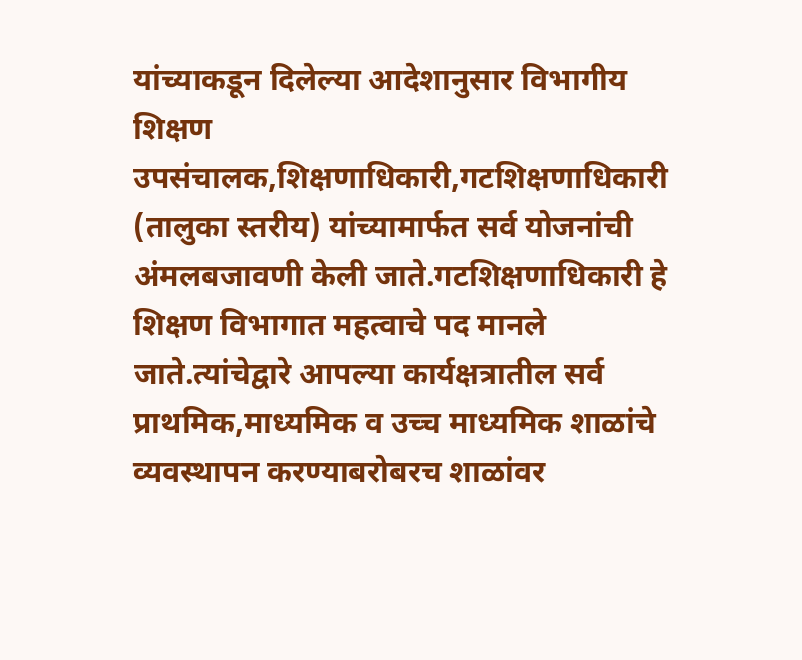यांच्याकडून दिलेल्या आदेशानुसार विभागीय शिक्षण उपसंचालक,शिक्षणाधिकारी,गटशिक्षणाधिकारी (तालुका स्तरीय) यांच्यामार्फत सर्व योजनांची अंमलबजावणी केली जाते.गटशिक्षणाधिकारी हे शिक्षण विभागात महत्वाचे पद मानले जाते.त्यांचेद्वारे आपल्या कार्यक्षत्रातील सर्व प्राथमिक,माध्यमिक व उच्च माध्यमिक शाळांचे व्यवस्थापन करण्याबरोबरच शाळांवर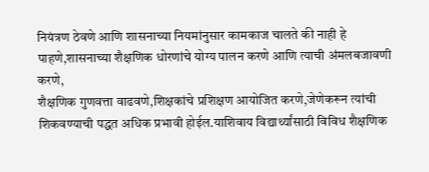नियंत्रण ठेवणे आणि शासनाच्या नियमांनुसार कामकाज चालते की नाही हे पाहणे,शासनाच्या शैक्षणिक धोरणांचे योग्य पालन करणे आणि त्याची अंमलबजावणी करणे,
शैक्षणिक गुणवत्ता वाढवणे,शिक्षकांचे प्रशिक्षण आयोजित करणे,जेणेकरून त्यांची शिकवण्याची पद्धत अधिक प्रभावी होईल.याशिवाय विद्यार्थ्यांसाठी विविध शैक्षणिक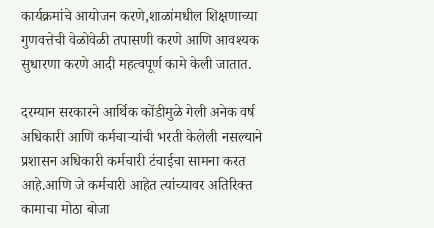कार्यक्रमांचे आयोजन करणे,शाळांमधील शिक्षणाच्या गुणवत्तेची वेळोवेळी तपासणी करणे आणि आवश्यक सुधारणा करणे आदी महत्वपूर्ण कामे केली जातात.

दरम्यान सरकारने आर्थिक कोंडीमुळे गेली अनेक वर्ष अधिकारी आणि कर्मचाऱ्यांची भरती केलेली नसल्याने प्रशासन अधिकारी कर्मचारी टंचाईचा सामना करत आहे.आणि जे कर्मचारी आहेत त्यांच्यावर अतिरिक्त कामाचा मोठा बोजा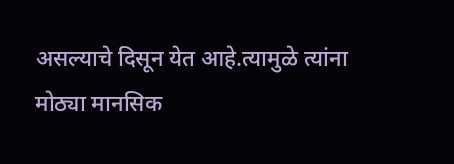असल्याचे दिसून येत आहे.त्यामुळे त्यांना मोठ्या मानसिक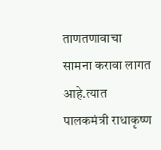ताणतणावाचा सामना करावा लागत आहे.त्यात पालकमंत्री राधाकृष्ण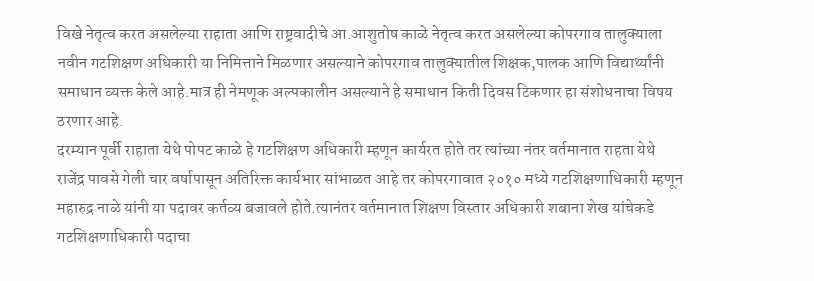विखे नेतृत्व करत असलेल्या राहाता आणि राष्ट्रवादीचे आ.आशुतोष काळे नेतृत्व करत असलेल्या कोपरगाव तालुक्याला नवीन गटशिक्षण अधिकारी या निमित्ताने मिळणार असल्याने कोपरगाव तालुक्यातील शिक्षक,पालक आणि विद्यार्थ्यांनी समाधान व्यक्त केले आहे.मात्र ही नेमणूक अल्पकालीन असल्याने हे समाधान किती दिवस टिकणार हा संशोधनाचा विषय ठरणार आहे.
दरम्यान पूर्वी राहाता येथे पोपट काळे हे गटशिक्षण अधिकारी म्हणून कार्यरत होते तर त्यांच्या नंतर वर्तमानात राहता येथे राजेंद्र पावसे गेली चार वर्षापासून अतिरिक्त कार्यभार सांभाळत आहे तर कोपरगावात २०१० मध्ये गटशिक्षणाधिकारी म्हणून महारुद्र नाळे यांनी या पदावर कर्तव्य बजावले होते.त्यानंतर वर्तमानात शिक्षण विस्तार अधिकारी शबाना शेख यांचेकडे गटशिक्षणाधिकारी पदाचा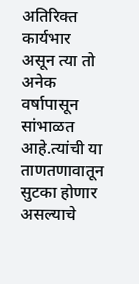अतिरिक्त कार्यभार असून त्या तो अनेक वर्षापासून सांभाळत आहे.त्यांची या ताणतणावातून सुटका होणार असल्याचे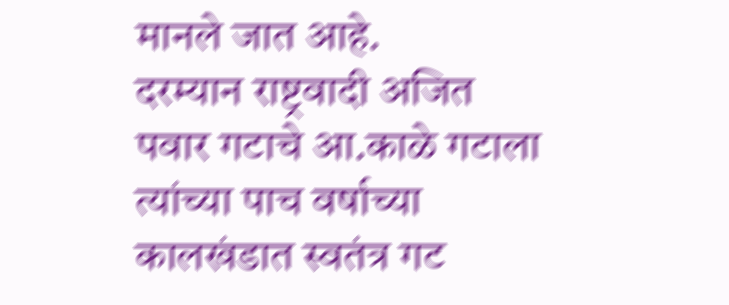मानले जात आहे.
दरम्यान राष्ट्रवादी अजित पवार गटाचे आ.काळे गटाला त्यांच्या पाच वर्षाच्या कालखंडात स्वतंत्र गट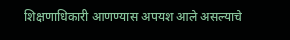शिक्षणाधिकारी आणण्यास अपयश आले असल्याचे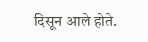दिसून आले होते.